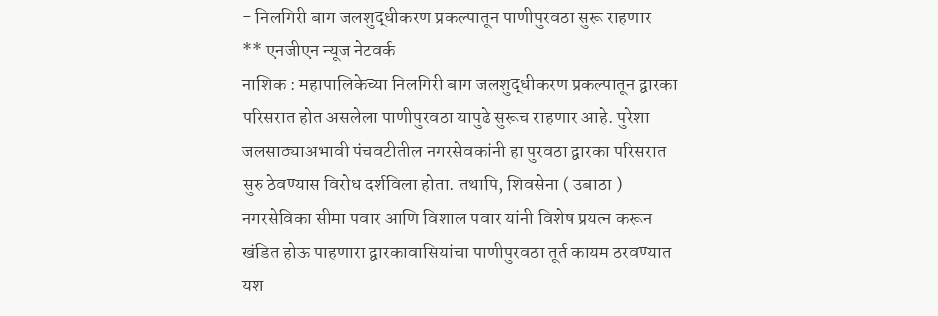- निलगिरी बाग जलशुद्धीकरण प्रकल्पातून पाणीपुरवठा सुरू राहणार
** एनजीएन न्यूज नेटवर्क
नाशिक : महापालिकेच्या निलगिरी बाग जलशुद्धीकरण प्रकल्पातून द्वारका परिसरात होत असलेला पाणीपुरवठा यापुढे सुरूच राहणार आहे. पुरेशा जलसाठ्याअभावी पंचवटीतील नगरसेवकांनी हा पुरवठा द्वारका परिसरात सुरु ठेवण्यास विरोध दर्शविला होता. तथापि, शिवसेना ( उबाठा ) नगरसेविका सीमा पवार आणि विशाल पवार यांनी विशेष प्रयत्न करून खंडित होऊ पाहणारा द्वारकावासियांचा पाणीपुरवठा तूर्त कायम ठरवण्यात यश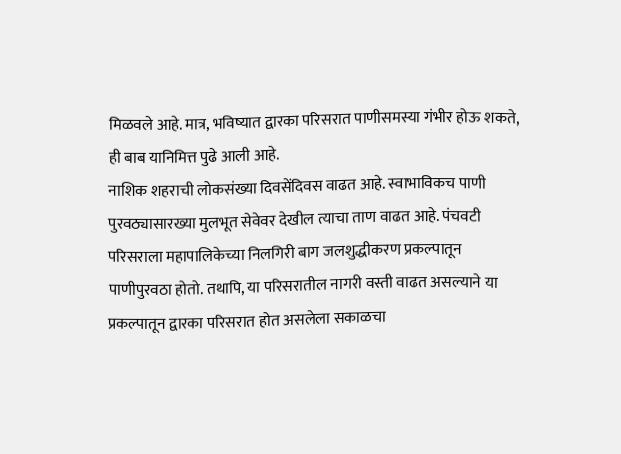मिळवले आहे. मात्र, भविष्यात द्वारका परिसरात पाणीसमस्या गंभीर होऊ शकते, ही बाब यानिमित्त पुढे आली आहे.
नाशिक शहराची लोकसंख्या दिवसेंदिवस वाढत आहे. स्वाभाविकच पाणी पुरवठ्यासारख्या मुलभूत सेवेवर देखील त्याचा ताण वाढत आहे. पंचवटी परिसराला महापालिकेच्या निलगिरी बाग जलशुद्धीकरण प्रकल्पातून पाणीपुरवठा होतो. तथापि, या परिसरातील नागरी वस्ती वाढत असल्याने या प्रकल्पातून द्वारका परिसरात होत असलेला सकाळचा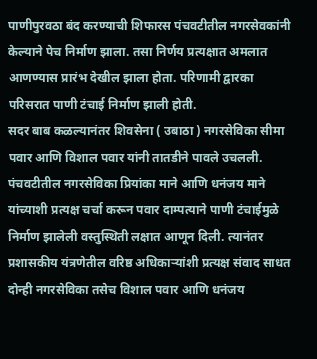पाणीपुरवठा बंद करण्याची शिफारस पंचवटीतील नगरसेवकांनी केल्याने पेच निर्माण झाला. तसा निर्णय प्रत्यक्षात अमलात आणण्यास प्रारंभ देखील झाला होता. परिणामी द्वारका परिसरात पाणी टंचाई निर्माण झाली होती.
सदर बाब कळल्यानंतर शिवसेना ( उबाठा ) नगरसेविका सीमा पवार आणि विशाल पवार यांनी तातडीने पावले उचलली. पंचवटीतील नगरसेविका प्रियांका माने आणि धनंजय माने यांच्याशी प्रत्यक्ष चर्चा करून पवार दाम्पत्याने पाणी टंचाईमुळे निर्माण झालेली वस्तुस्थिती लक्षात आणून दिली. त्यानंतर प्रशासकीय यंत्रणेतील वरिष्ठ अधिकाऱ्यांशी प्रत्यक्ष संवाद साधत दोन्ही नगरसेविका तसेच विशाल पवार आणि धनंजय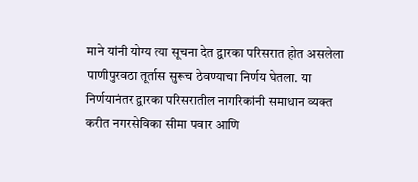माने यांनी योग्य त्या सूचना देत द्वारका परिसरात होत असलेला पाणीपुरवठा तूर्तास सुरूच ठेवण्याचा निर्णय घेतला. या निर्णयानंतर द्वारका परिसरातील नागरिकांनी समाधान व्यक्त करीत नगरसेविका सीमा पवार आणि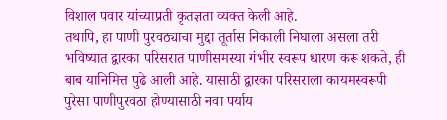विशाल पवार यांच्याप्रती कृतज्ञता व्यक्त केली आहे.
तथापि, हा पाणी पुरवठ्याचा मुद्दा तूर्तास निकाली निघाला असला तरी भविष्यात द्वारका परिसरात पाणीसमस्या गंभीर स्वरूप धारण करू शकते, ही बाब यानिमित्त पुढे आली आहे. यासाठी द्वारका परिसराला कायमस्वरूपी पुरेसा पाणीपुरवठा होण्यासाठी नवा पर्याय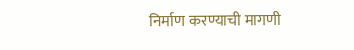निर्माण करण्याची मागणी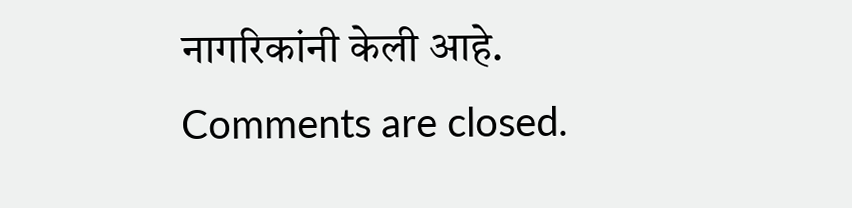नागरिकांनी केली आहे.
Comments are closed.